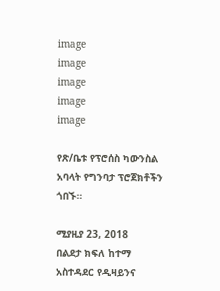image
image
image
image
image

የጽ/ቤቱ የፕሮሰስ ካውንስል አባላት የግንባታ ፕሮጀክቶችን ጎበኙ።

ሚያዚያ 23, 2018
በልደታ ክፍለ ከተማ አስተዳደር የዲዛይንና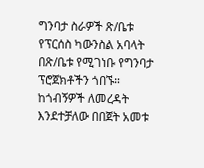ግንባታ ስራዎች ጽ/ቤቱ የፕርሰስ ካውንስል አባላት በጽ/ቤቱ የሚገነቡ የግንባታ ፕሮጀክቶችን ጎበኙ። ከጎብኝዎች ለመረዳት እንደተቻለው በበጀት አመቱ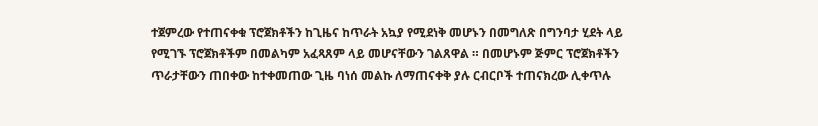ተጀምረው የተጠናቀቁ ፕሮጀክቶችን ከጊዜና ከጥራት አኳያ የሚደነቅ መሆኑን በመግለጽ በግንባታ ሂደት ላይ የሚገኙ ፕሮጀክቶችም በመልካም አፈጻጸም ላይ መሆናቸውን ገልጸዋል ። በመሆኑም ጅምር ፕሮጀክቶችን ጥራታቸውን ጠበቀው ከተቀመጠው ጊዜ ባነሰ መልኩ ለማጠናቀቅ ያሉ ርብርቦች ተጠናክረው ሊቀጥሉ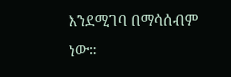እንደሚገባ በማሳሰብም ነው።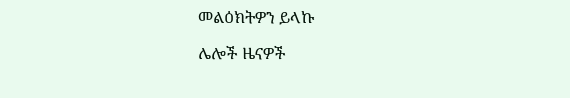መልዕክትዎን ይላኩ

ሌሎች ዜናዎች